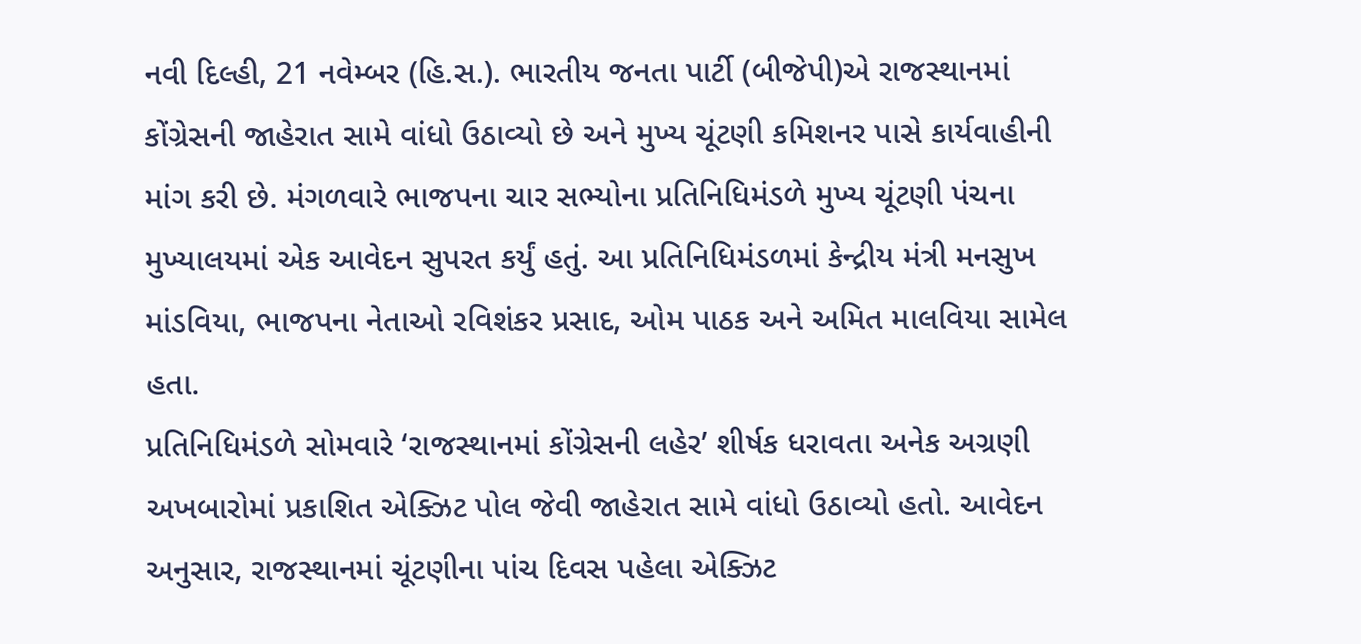નવી દિલ્હી, 21 નવેમ્બર (હિ.સ.). ભારતીય જનતા પાર્ટી (બીજેપી)એ રાજસ્થાનમાં કોંગ્રેસની જાહેરાત સામે વાંધો ઉઠાવ્યો છે અને મુખ્ય ચૂંટણી કમિશનર પાસે કાર્યવાહીની માંગ કરી છે. મંગળવારે ભાજપના ચાર સભ્યોના પ્રતિનિધિમંડળે મુખ્ય ચૂંટણી પંચના મુખ્યાલયમાં એક આવેદન સુપરત કર્યું હતું. આ પ્રતિનિધિમંડળમાં કેન્દ્રીય મંત્રી મનસુખ માંડવિયા, ભાજપના નેતાઓ રવિશંકર પ્રસાદ, ઓમ પાઠક અને અમિત માલવિયા સામેલ હતા.
પ્રતિનિધિમંડળે સોમવારે ‘રાજસ્થાનમાં કોંગ્રેસની લહેર’ શીર્ષક ધરાવતા અનેક અગ્રણી અખબારોમાં પ્રકાશિત એક્ઝિટ પોલ જેવી જાહેરાત સામે વાંધો ઉઠાવ્યો હતો. આવેદન અનુસાર, રાજસ્થાનમાં ચૂંટણીના પાંચ દિવસ પહેલા એક્ઝિટ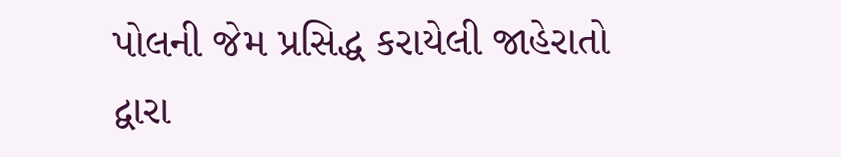પોલની જેમ પ્રસિદ્ધ કરાયેલી જાહેરાતો દ્વારા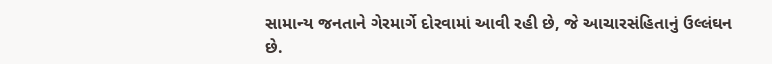સામાન્ય જનતાને ગેરમાર્ગે દોરવામાં આવી રહી છે, જે આચારસંહિતાનું ઉલ્લંઘન છે.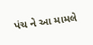પંચ ને આ મામલે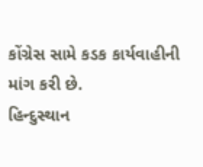કોંગ્રેસ સામે કડક કાર્યવાહીની માંગ કરી છે.
હિન્દુસ્થાન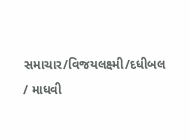સમાચાર/વિજયલક્ષ્મી/દધીબલ / માધવી